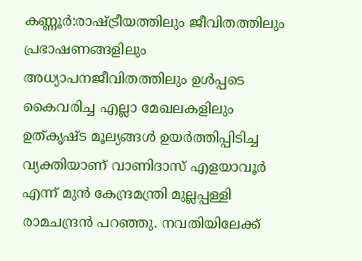കണ്ണൂര്‍:രാഷ്ട്രീയത്തിലും ജീവിതത്തിലും പ്രഭാഷണങ്ങളിലും അധ്യാപനജീവിതത്തിലും ഉള്‍പ്പടെ കൈവരിച്ച എല്ലാ മേഖലകളിലും ഉത്കൃഷ്ട മൂല്യങ്ങള്‍ ഉയര്‍ത്തിപ്പിടിച്ച വ്യക്തിയാണ് വാണിദാസ് എളയാവൂര്‍ എന്ന് മുന്‍ കേന്ദ്രമന്ത്രി മുല്ലപ്പള്ളി രാമചന്ദ്രന്‍ പറഞ്ഞു. നവതിയിലേക്ക്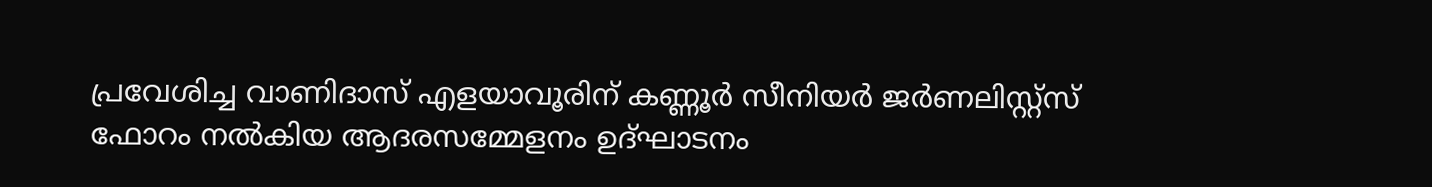പ്രവേശിച്ച വാണിദാസ് എളയാവൂരിന് കണ്ണൂര്‍ സീനിയര്‍ ജര്‍ണലിസ്റ്റ്സ് ഫോറം നല്‍കിയ ആദരസമ്മേളനം ഉദ്ഘാടനം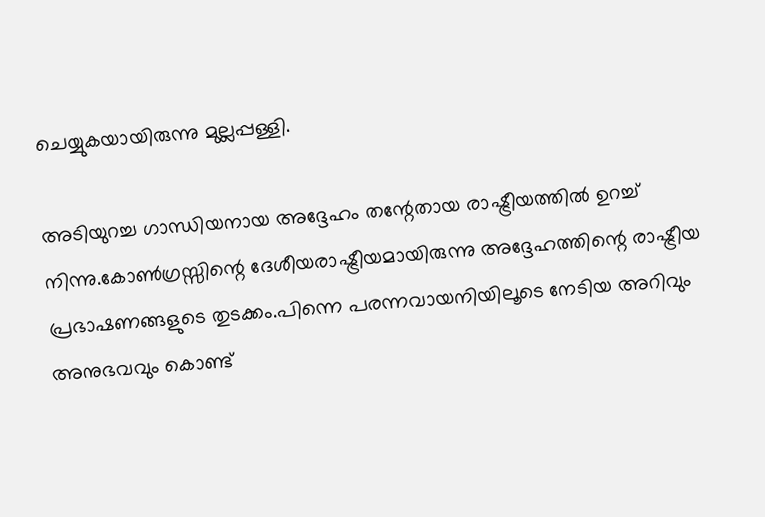ചെയ്യുകയായിരുന്നു മുല്ലപ്പള്ളി.

അടിയുറച്ച ഗാന്ധിയനായ അദ്ദേഹം തന്റേതായ രാഷ്ട്രീയത്തില്‍ ഉറച്ച് നിന്നു.കോണ്‍ഗ്രസ്സിന്റെ ദേശീയരാഷ്ട്രീയമായിരുന്നു അദ്ദേഹത്തിന്റെ രാഷ്ട്രീയ പ്രഭാഷണങ്ങളുടെ തുടക്കം.പിന്നെ പരന്നവായനിയിലൂടെ നേടിയ അറിവും അനുഭവവും കൊണ്ട്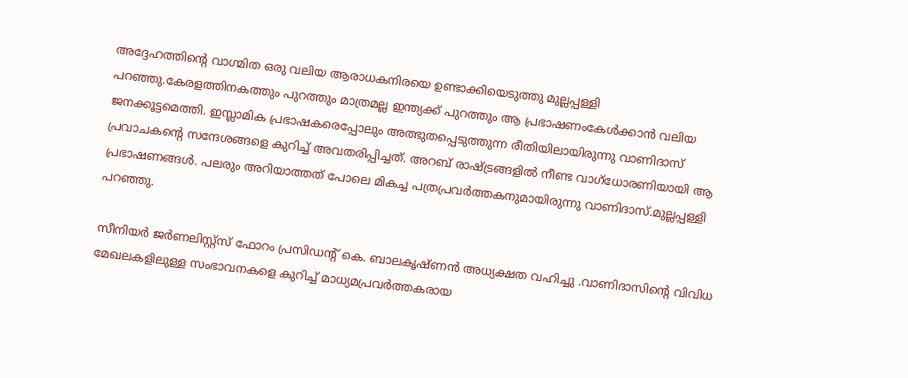അദ്ദേഹത്തിന്റെ വാഗ്മിത ഒരു വലിയ ആരാധകനിരയെ ഉണ്ടാക്കിയെടുത്തു മുല്ലപ്പള്ളി പറഞ്ഞു.കേരളത്തിനകത്തും പുറത്തും മാത്രമല്ല ഇന്ത്യക്ക് പുറത്തും ആ പ്രഭാഷണംകേള്‍ക്കാന്‍ വലിയ ജനക്കൂട്ടമെത്തി. ഇസ്ലാമിക പ്രഭാഷകരെപ്പോലും അത്ഭുതപ്പെടുത്തുന്ന രീതിയിലായിരുന്നു വാണിദാസ് പ്രവാചകന്റെ സന്ദേശങ്ങളെ കുറിച്ച് അവതരിപ്പിച്ചത്. അറബ് രാഷ്ട്രങ്ങളില്‍ നീണ്ട വാഗ്‌ധോരണിയായി ആ പ്രഭാഷണങ്ങള്‍. പലരും അറിയാത്തത് പോലെ മികച്ച പത്രപ്രവര്‍ത്തകനുമായിരുന്നു വാണിദാസ്.മുല്ലപ്പള്ളി പറഞ്ഞു.

സീനിയര്‍ ജര്‍ണലിസ്റ്റ്‌സ് ഫോറം പ്രസിഡന്റ് കെ. ബാലകൃഷ്ണന്‍ അധ്യക്ഷത വഹിച്ചു .വാണിദാസിന്റെ വിവിധ മേഖലകളിലുള്ള സംഭാവനകളെ കുറിച്ച് മാധ്യമപ്രവര്‍ത്തകരായ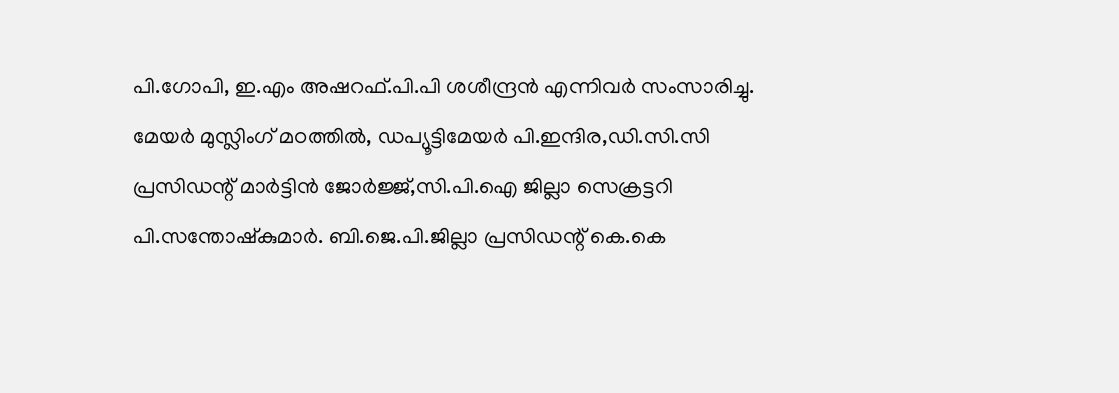പി.ഗോപി, ഇ.എം അഷറഫ്.പി.പി ശശീന്ദ്രന്‍ എന്നിവര്‍ സംസാരിച്ചു. മേയര്‍ മുസ്ലിംഗ് മഠത്തില്‍, ഡപ്യൂട്ടിമേയര്‍ പി.ഇന്ദിര,ഡി.സി.സി പ്രസിഡന്റ് മാര്‍ട്ടിന്‍ ജോര്‍ജ്ജ്,സി.പി.ഐ ജില്ലാ സെക്രട്ടറി പി.സന്തോഷ്‌കുമാര്‍. ബി.ജെ.പി.ജില്ലാ പ്രസിഡന്റ് കെ.കെ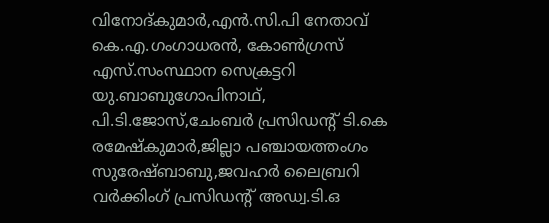വിനോദ്കുമാര്‍,എന്‍.സി.പി നേതാവ് കെ.എ.ഗംഗാധരന്‍, കോണ്‍ഗ്രസ് എസ്.സംസ്ഥാന സെക്രട്ടറി യു.ബാബുഗോപിനാഥ്, പി.ടി.ജോസ്,ചേംബര്‍ പ്രസിഡന്റ് ടി.കെ രമേഷ്‌കുമാര്‍,ജില്ലാ പഞ്ചായത്തംഗം സുരേഷ്ബാബു,ജവഹര്‍ ലൈബ്രറി വര്‍ക്കിംഗ് പ്രസിഡന്റ് അഡ്വ.ടി.ഒ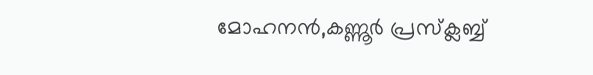മോഹനന്‍,കണ്ണൂര്‍ പ്രസ്‌ക്ലബ്ബ്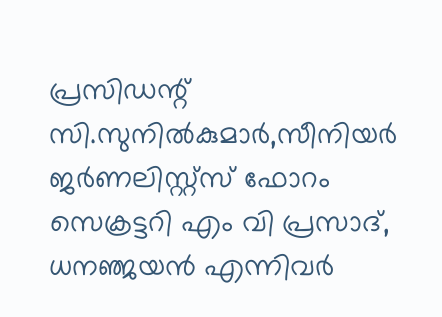പ്രസിഡന്റ് സി.സുനില്‍കുമാര്‍,സീനിയര്‍ ജര്‍ണലിസ്റ്റ്‌സ് ഫോറം സെക്രട്ടറി എം വി പ്രസാദ്, ധനഞ്ജയന്‍ എന്നിവര്‍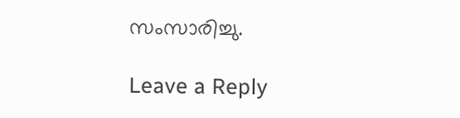സംസാരിച്ചു.

Leave a Reply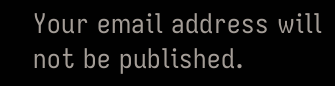Your email address will not be published.